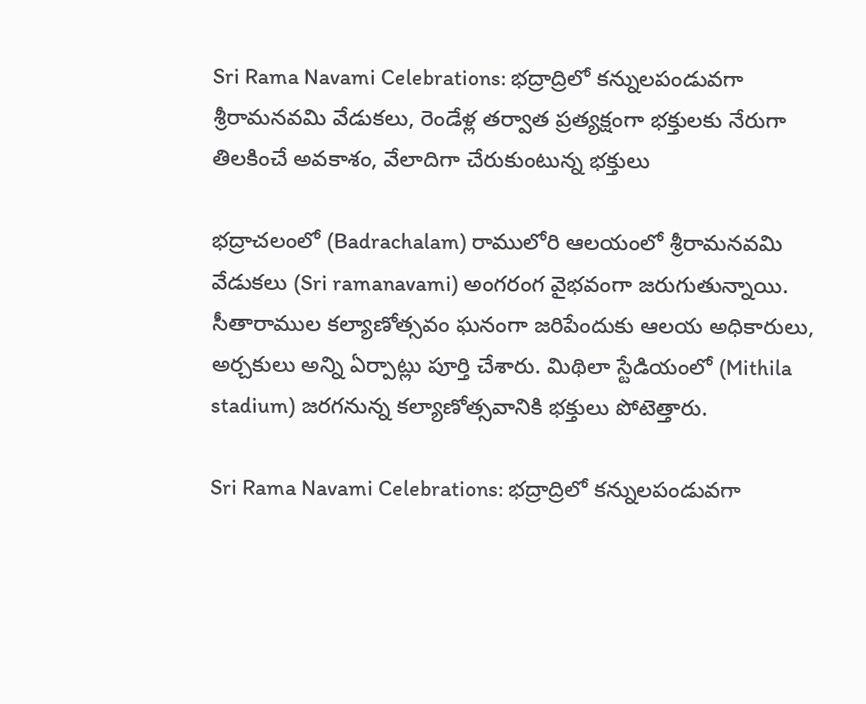Sri Rama Navami Celebrations: భద్రాద్రిలో కన్నులపండువగా శ్రీరామనవమి వేడుకలు, రెండేళ్ల తర్వాత ప్రత్యక్షంగా భక్తులకు నేరుగా తిలకించే అవకాశం, వేలాదిగా చేరుకుంటున్న భక్తులు

భద్రాచలంలో (Badrachalam) రాములోరి ఆలయంలో శ్రీరామనవమి వేడుకలు (Sri ramanavami) అంగరంగ వైభవంగా జరుగుతున్నాయి. సీతారాముల కల్యాణోత్సవం ఘనంగా జరిపేందుకు ఆలయ అధికారులు, అర్చకులు అన్ని ఏర్పాట్లు పూర్తి చేశారు. మిథిలా స్టేడియంలో (Mithila stadium) జరగనున్న కల్యాణోత్సవానికి భక్తులు పోటెత్తారు.

Sri Rama Navami Celebrations: భద్రాద్రిలో కన్నులపండువగా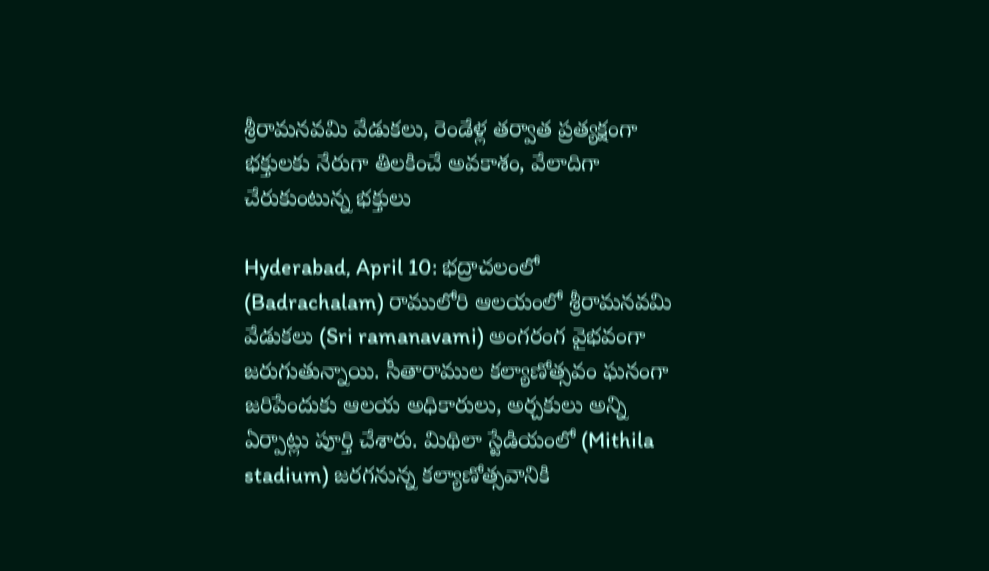శ్రీరామనవమి వేడుకలు, రెండేళ్ల తర్వాత ప్రత్యక్షంగా భక్తులకు నేరుగా తిలకించే అవకాశం, వేలాదిగా చేరుకుంటున్న భక్తులు

Hyderabad, April 10: భద్రాచలంలో (Badrachalam) రాములోరి ఆలయంలో శ్రీరామనవమి వేడుకలు (Sri ramanavami) అంగరంగ వైభవంగా జరుగుతున్నాయి. సీతారాముల కల్యాణోత్సవం ఘనంగా జరిపేందుకు ఆలయ అధికారులు, అర్చకులు అన్ని ఏర్పాట్లు పూర్తి చేశారు. మిథిలా స్టేడియంలో (Mithila stadium) జరగనున్న కల్యాణోత్సవానికి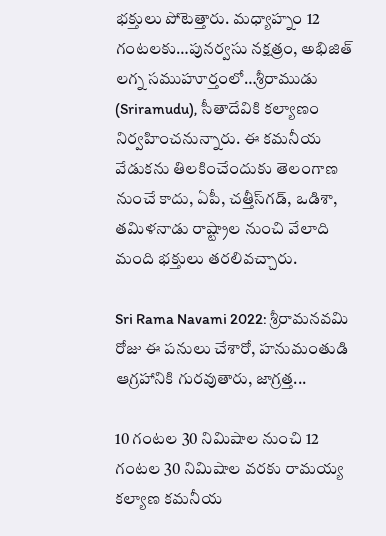భక్తులు పోటెత్తారు. మధ్యాహ్నం 12 గంటలకు…పునర్వసు నక్షత్రం, అభిజిత్ లగ్న సముహూర్తంలో…శ్రీరాముడు (Sriramudu), సీతాదేవికి కల్యాణం నిర్వహించనున్నారు. ఈ కమనీయ వేడుకను తిలకించేందుకు తెలంగాణ నుంచే కాదు, ఏపీ, చత్తీస్‌గడ్‌, ఒడిశా, తమిళనాడు రాష్ట్రాల నుంచి వేలాది మంది భక్తులు తరలివచ్చారు.

Sri Rama Navami 2022: శ్రీరామనవమి రోజు ఈ పనులు చేశారో, హనుమంతుడి ఆగ్రహానికి గురవుతారు, జాగ్రత్త...

10 గంటల 30 నిమిషాల నుంచి 12 గంటల 30 నిమిషాల వరకు రామయ్య కల్యాణ కమనీయ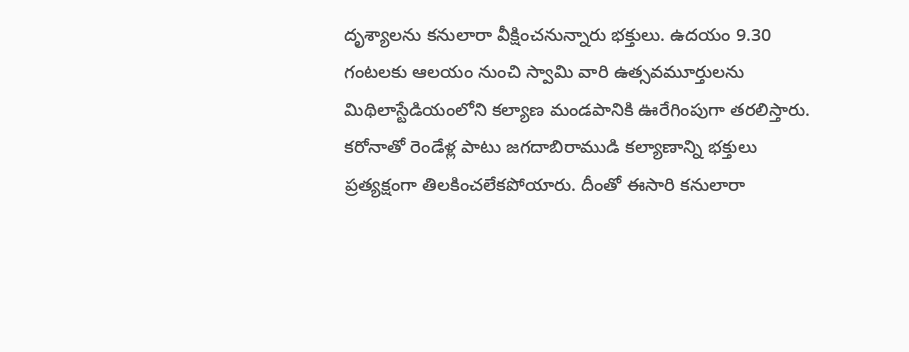దృశ్యాలను కనులారా వీక్షించనున్నారు భక్తులు. ఉదయం 9.30 గంటలకు ఆలయం నుంచి స్వామి వారి ఉత్సవమూర్తులను మిథిలాస్టేడియంలోని కల్యాణ మండపానికి ఊరేగింపుగా తరలిస్తారు. కరోనాతో రెండేళ్ల పాటు జగదాబిరాముడి కల్యాణాన్ని భక్తులు ప్రత్యక్షంగా తిలకించలేకపోయారు. దీంతో ఈసారి కనులారా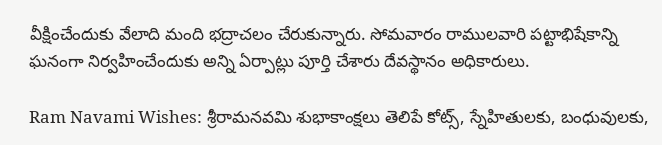వీక్షించేందుకు వేలాది మంది భద్రాచలం చేరుకున్నారు. సోమవారం రాములవారి పట్టాభిషేకాన్ని ఘనంగా నిర్వహించేందుకు అన్ని ఏర్పాట్లు పూర్తి చేశారు దేవస్థానం అధికారులు.

Ram Navami Wishes: శ్రీరామనవమి శుభాకాంక్షలు తెలిపే కోట్స్, స్నేహితులకు, బంధువులకు,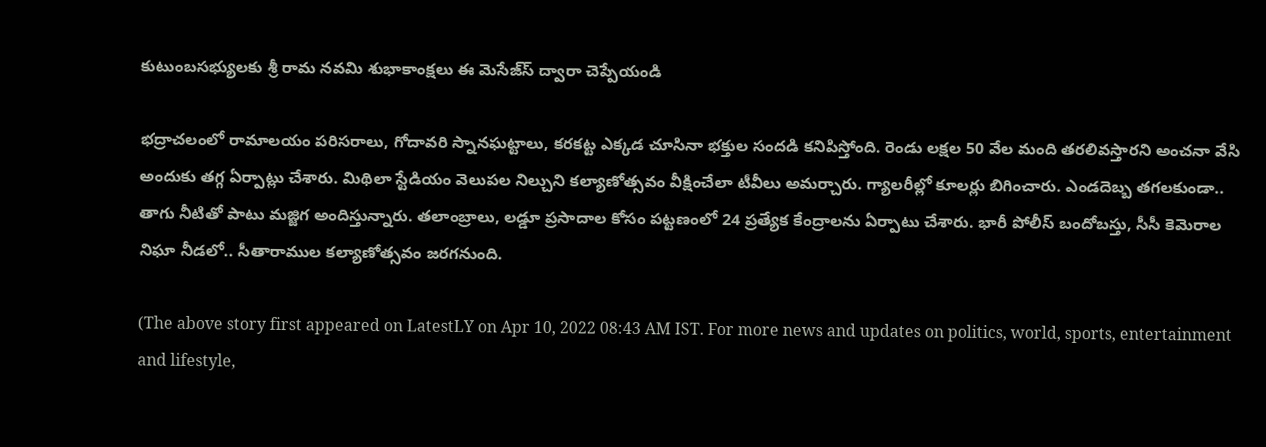కుటుంబసభ్యులకు శ్రీ రామ నవమి శుభాకాంక్షలు ఈ మెసేజ్‌స్ ద్వారా చెప్పేయండి

భద్రాచలంలో రామాలయం పరిసరాలు, గోదావరి స్నానఘట్టాలు, కరకట్ట ఎక్కడ చూసినా భక్తుల సందడి కనిపిస్తోంది. రెండు లక్షల 50 వేల మంది తరలివస్తారని అంచనా వేసి అందుకు తగ్గ ఏర్పాట్లు చేశారు. మిథిలా స్టేడియం వెలుపల నిల్చుని కల్యాణోత్సవం వీక్షించేలా టీవీలు అమర్చారు. గ్యాలరీల్లో కూలర్లు బిగించారు. ఎండదెబ్బ తగలకుండా.. తాగు నీటితో పాటు మజ్జిగ అందిస్తున్నారు. తలాంబ్రాలు, లడ్డూ ప్రసాదాల కోసం పట్టణంలో 24 ప్రత్యేక కేంద్రాలను ఏర్పాటు చేశారు. భారీ పోలీస్‌ బందోబస్తు, సీసీ కెమెరాల నిఘా నీడలో.. సీతారాముల కల్యాణోత్సవం జరగనుంది.

(The above story first appeared on LatestLY on Apr 10, 2022 08:43 AM IST. For more news and updates on politics, world, sports, entertainment and lifestyle,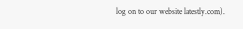log on to our website latestly.com).